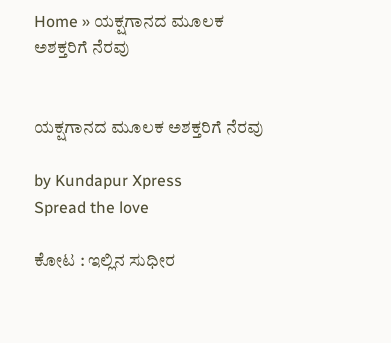Home » ಯಕ್ಷಗಾನದ ಮೂಲಕ ಅಶಕ್ತರಿಗೆ ನೆರವು


ಯಕ್ಷಗಾನದ ಮೂಲಕ ಅಶಕ್ತರಿಗೆ ನೆರವು

by Kundapur Xpress
Spread the love

ಕೋಟ : ಇಲ್ಲಿನ ಸುಧೀರ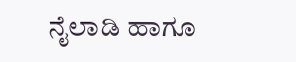ನೈಲಾಡಿ ಹಾಗೂ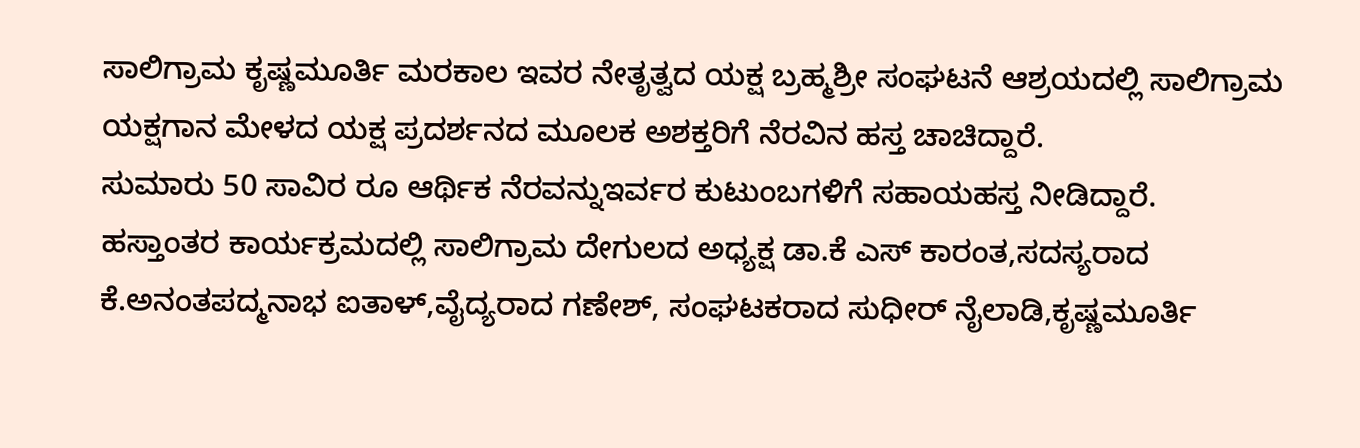ಸಾಲಿಗ್ರಾಮ ಕೃಷ್ಣಮೂರ್ತಿ ಮರಕಾಲ ಇವರ ನೇತೃತ್ವದ ಯಕ್ಷ ಬ್ರಹ್ಮಶ್ರೀ ಸಂಘಟನೆ ಆಶ್ರಯದಲ್ಲಿ ಸಾಲಿಗ್ರಾಮ ಯಕ್ಷಗಾನ ಮೇಳದ ಯಕ್ಷ ಪ್ರದರ್ಶನದ ಮೂಲಕ ಅಶಕ್ತರಿಗೆ ನೆರವಿನ ಹಸ್ತ ಚಾಚಿದ್ದಾರೆ.
ಸುಮಾರು 50 ಸಾವಿರ ರೂ ಆರ್ಥಿಕ ನೆರವನ್ನುಇರ್ವರ ಕುಟುಂಬಗಳಿಗೆ ಸಹಾಯಹಸ್ತ ನೀಡಿದ್ದಾರೆ.
ಹಸ್ತಾಂತರ ಕಾರ್ಯಕ್ರಮದಲ್ಲಿ ಸಾಲಿಗ್ರಾಮ ದೇಗುಲದ ಅಧ್ಯಕ್ಷ ಡಾ.ಕೆ ಎಸ್ ಕಾರಂತ,ಸದಸ್ಯರಾದ ಕೆ.ಅನಂತಪದ್ಮನಾಭ ಐತಾಳ್,ವೈದ್ಯರಾದ ಗಣೇಶ್, ಸಂಘಟಕರಾದ ಸುಧೀರ್ ನೈಲಾಡಿ,ಕೃಷ್ಣಮೂರ್ತಿ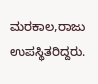ಮರಕಾಲ,ರಾಜು ಉಪಸ್ಥಿತರಿದ್ದರು.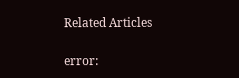Related Articles

error: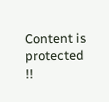Content is protected !!